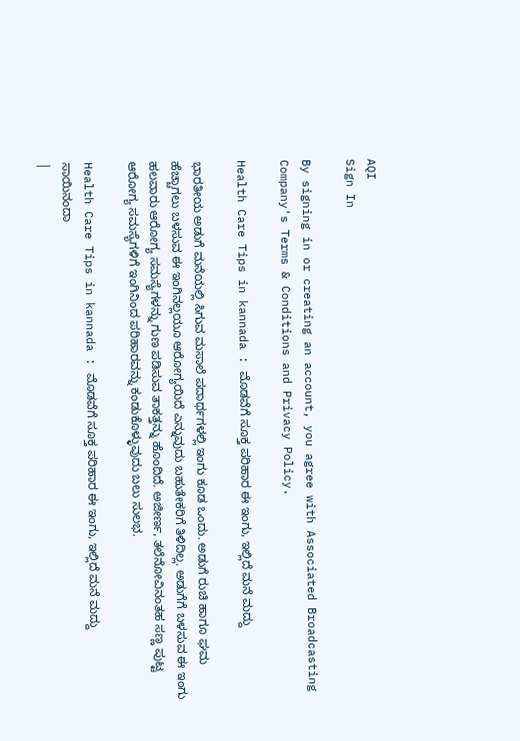AQI
Sign In

By signing in or creating an account, you agree with Associated Broadcasting Company's Terms & Conditions and Privacy Policy.

Health Care Tips in kannada : ಮೊಡವೆಗೆ ಸೂಕ್ತ ಪರಿಹಾರ ಈ ಇಂಗು, ಇಲ್ಲಿದೆ ಮನೆ ಮದ್ದು

ಭಾರತೀಯ ಅಡುಗೆ ಮನೆಯಲ್ಲಿ ಸಿಗುವ ಮಸಾಲೆ ಪದಾರ್ಥಗಳಲ್ಲಿ ಇಂಗು ಕೂಡ ಒಂದು. ಅಡುಗೆ ರುಚಿ ಹಾಗೂ ಘಮ ಹೆಚ್ಚಾಗಲು ಬಳಸುವ ಈ ಇಂಗಿನಲ್ಲಯೂ ಆರೋಗ್ಯಯಿದೆ ಎನ್ನುವುದು ಬಹುತೇಕರಿಗೆ ತಿಳಿದಿಲ್ಲ. ಅಡುಗೆಗೆ ಬಳಸುವ ಈ ಇಂಗು ಹಲವಾರು ಆರೋಗ್ಯ ಸಮಸ್ಯೆಗಳನ್ನು ಗುಣ ಪಡಿಸುವ ತಾಕತ್ತನ್ನು ಹೊಂದಿದೆ. ಅಜೀರ್ಣ, ತಲೆನೋವಿನಂತಹ ಸಣ್ಣ ಪುಟ್ಟ ಆರೋಗ್ಯ ಸಮಸ್ಯೆಗಳಿಗೆ ಇಂಗಿನಿಂದ ಪರಿಹಾರವನ್ನು ಕಂಡುಕೊಳ್ಳುವುದು ಬಲು ಸುಲಭ.

Health Care Tips in kannada : ಮೊಡವೆಗೆ ಸೂಕ್ತ ಪರಿಹಾರ ಈ ಇಂಗು, ಇಲ್ಲಿದೆ ಮನೆ ಮದ್ದು
ಸಾಯಿನಂದಾ
|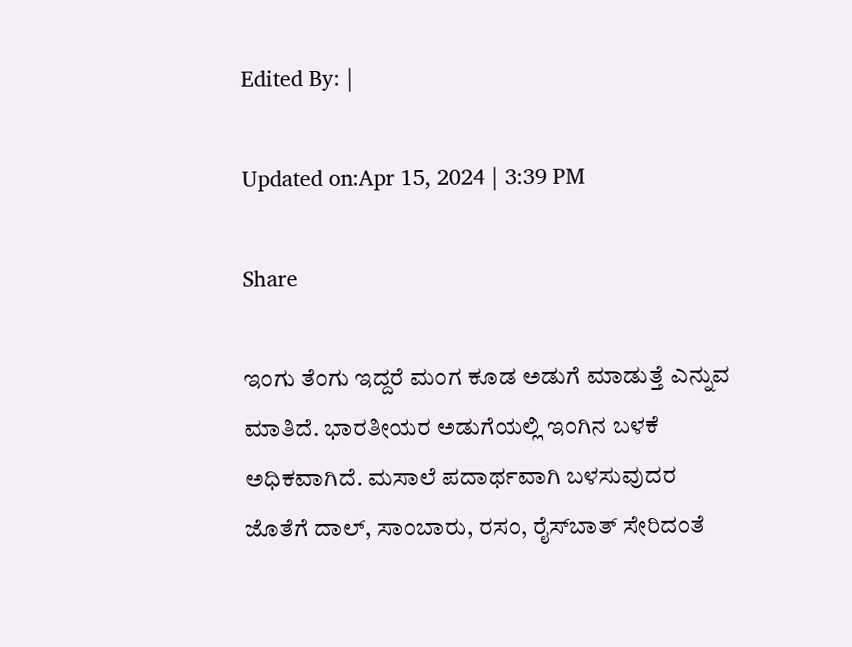Edited By: |

Updated on:Apr 15, 2024 | 3:39 PM

Share

ಇಂಗು ತೆಂಗು ಇದ್ದರೆ ಮಂಗ ಕೂಡ ಅಡುಗೆ ಮಾಡುತ್ತೆ ಎನ್ನುವ ಮಾತಿದೆ. ಭಾರತೀಯರ ಅಡುಗೆಯಲ್ಲಿ ಇಂಗಿನ ಬಳಕೆ ಅಧಿಕವಾಗಿದೆ. ಮಸಾಲೆ ಪದಾರ್ಥವಾಗಿ ಬಳಸುವುದರ ಜೊತೆಗೆ ದಾಲ್, ಸಾಂಬಾರು, ರಸಂ, ರೈಸ್‌ಬಾತ್‌ ಸೇರಿದಂತೆ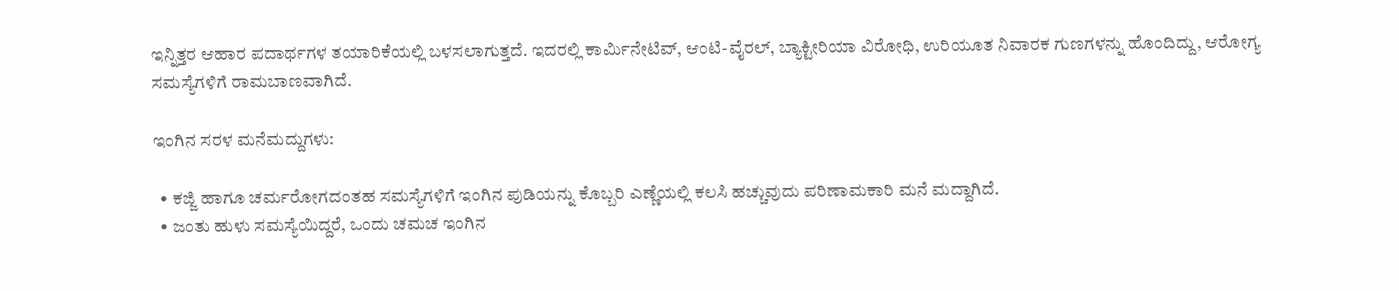ಇನ್ನಿತ್ತರ ಆಹಾರ ಪದಾರ್ಥಗಳ ತಯಾರಿಕೆಯಲ್ಲಿ ಬಳಸಲಾಗುತ್ತದೆ. ಇದರಲ್ಲಿ ಕಾರ್ಮಿನೇಟಿವ್, ಆಂಟಿ-ವೈರಲ್, ಬ್ಯಾಕ್ಟೀರಿಯಾ ವಿರೋಧಿ, ಉರಿಯೂತ ನಿವಾರಕ ಗುಣಗಳನ್ನು ಹೊಂದಿದ್ದು, ಆರೋಗ್ಯ ಸಮಸ್ಯೆಗಳಿಗೆ ರಾಮಬಾಣವಾಗಿದೆ.

ಇಂಗಿನ ಸರಳ ಮನೆಮದ್ದುಗಳು:

  • ಕಜ್ಜಿ ಹಾಗೂ ಚರ್ಮರೋಗದಂತಹ ಸಮಸ್ಯೆಗಳಿಗೆ ಇಂಗಿನ ಪುಡಿಯನ್ನು ಕೊಬ್ಬರಿ ಎಣ್ಣೆಯಲ್ಲಿ ಕಲಸಿ ಹಚ್ಚುವುದು ಪರಿಣಾಮಕಾರಿ ಮನೆ ಮದ್ದಾಗಿದೆ.
  • ಜಂತು ಹುಳು ಸಮಸ್ಯೆಯಿದ್ದರೆ, ಒಂದು ಚಮಚ ಇಂಗಿನ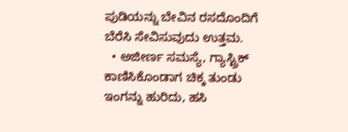ಪುಡಿಯನ್ನು ಬೇವಿನ ರಸದೊಂದಿಗೆ ಬೆರೆಸಿ ಸೇವಿಸುವುದು ಉತ್ತಮ.
  • ಅಜೀರ್ಣ ಸಮಸ್ಯೆ, ಗ್ಯಾಸ್ಟ್ರಿಕ್ ಕಾಣಿಸಿಕೊಂಡಾಗ ಚಿಕ್ಕ ತುಂಡು ಇಂಗನ್ನು ಹುರಿದು, ಹಸಿ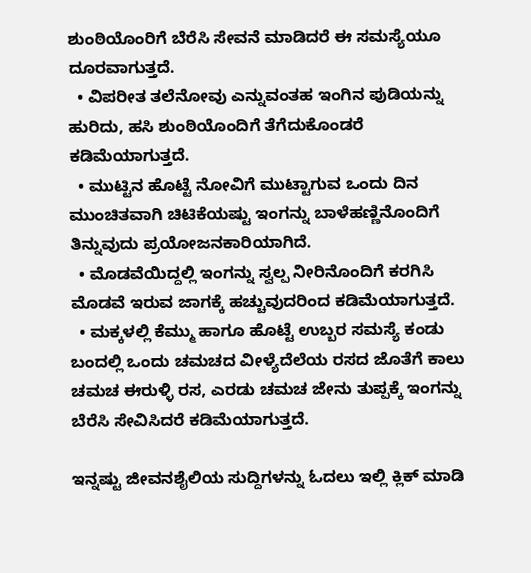ಶುಂಠಿಯೊಂರಿಗೆ ಬೆರೆಸಿ ಸೇವನೆ ಮಾಡಿದರೆ ಈ ಸಮಸ್ಯೆಯೂ ದೂರವಾಗುತ್ತದೆ.
  • ವಿಪರೀತ ತಲೆನೋವು ಎನ್ನುವಂತಹ ಇಂಗಿನ ಪುಡಿಯನ್ನು ಹುರಿದು, ಹಸಿ ಶುಂಠಿಯೊಂದಿಗೆ ತೆಗೆದುಕೊಂಡರೆ ಕಡಿಮೆಯಾಗುತ್ತದೆ.
  • ಮುಟ್ಟಿನ ಹೊಟ್ಟೆ ನೋವಿಗೆ ಮುಟ್ಟಾಗುವ ಒಂದು ದಿನ ಮುಂಚಿತವಾಗಿ ಚಿಟಿಕೆಯಷ್ಟು ಇಂಗನ್ನು ಬಾಳೆಹಣ್ಣಿನೊಂದಿಗೆ ತಿನ್ನುವುದು ಪ್ರಯೋಜನಕಾರಿಯಾಗಿದೆ.
  • ಮೊಡವೆಯಿದ್ದಲ್ಲಿ ಇಂಗನ್ನು ಸ್ವಲ್ಪ ನೀರಿನೊಂದಿಗೆ ಕರಗಿಸಿ ಮೊಡವೆ ಇರುವ ಜಾಗಕ್ಕೆ ಹಚ್ಚುವುದರಿಂದ ಕಡಿಮೆಯಾಗುತ್ತದೆ.
  • ಮಕ್ಕಳಲ್ಲಿ ಕೆಮ್ಮು ಹಾಗೂ ಹೊಟ್ಟೆ ಉಬ್ಬರ ಸಮಸ್ಯೆ ಕಂಡು ಬಂದಲ್ಲಿ ಒಂದು ಚಮಚದ ವೀಳ್ಯೆದೆಲೆಯ ರಸದ ಜೊತೆಗೆ ಕಾಲು ಚಮಚ ಈರುಳ್ಳಿ ರಸ, ಎರಡು ಚಮಚ ಜೇನು ತುಪ್ಪಕ್ಕೆ ಇಂಗನ್ನು ಬೆರೆಸಿ ಸೇವಿಸಿದರೆ ಕಡಿಮೆಯಾಗುತ್ತದೆ.

ಇನ್ನಷ್ಟು ಜೀವನಶೈಲಿಯ ಸುದ್ದಿಗಳನ್ನು ಓದಲು ಇಲ್ಲಿ ಕ್ಲಿಕ್ ಮಾಡಿ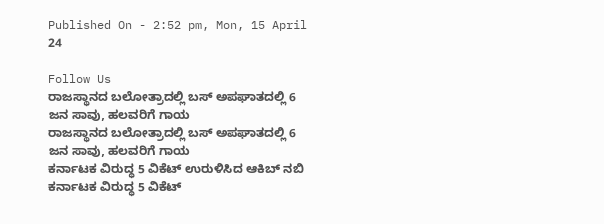Published On - 2:52 pm, Mon, 15 April 24

Follow Us
ರಾಜಸ್ಥಾನದ ಬಲೋತ್ರಾದಲ್ಲಿ ಬಸ್ ಅಪಘಾತದಲ್ಲಿ 6 ಜನ ಸಾವು, ಹಲವರಿಗೆ ಗಾಯ
ರಾಜಸ್ಥಾನದ ಬಲೋತ್ರಾದಲ್ಲಿ ಬಸ್ ಅಪಘಾತದಲ್ಲಿ 6 ಜನ ಸಾವು, ಹಲವರಿಗೆ ಗಾಯ
ಕರ್ನಾಟಕ ವಿರುದ್ಧ 5 ವಿಕೆಟ್ ಉರುಳಿಸಿದ ಆಕಿಬ್ ನಬಿ
ಕರ್ನಾಟಕ ವಿರುದ್ಧ 5 ವಿಕೆಟ್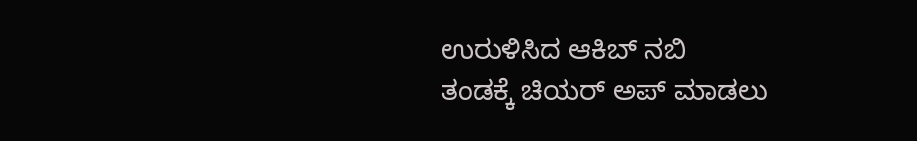ಉರುಳಿಸಿದ ಆಕಿಬ್ ನಬಿ
ತಂಡಕ್ಕೆ ಚಿಯರ್ ಅಪ್ ಮಾಡಲು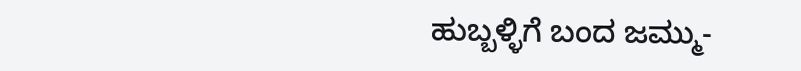ಹುಬ್ಬಳ್ಳಿಗೆ ಬಂದ ಜಮ್ಮು-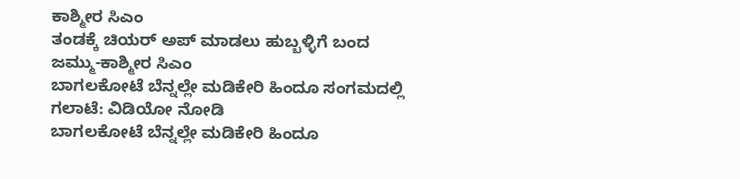ಕಾಶ್ಮೀರ ಸಿಎಂ
ತಂಡಕ್ಕೆ ಚಿಯರ್ ಅಪ್ ಮಾಡಲು ಹುಬ್ಬಳ್ಳಿಗೆ ಬಂದ ಜಮ್ಮು-ಕಾಶ್ಮೀರ ಸಿಎಂ
ಬಾಗಲಕೋಟೆ ಬೆನ್ನಲ್ಲೇ ಮಡಿಕೇರಿ ಹಿಂದೂ ಸಂಗಮದಲ್ಲಿ ಗಲಾಟೆ: ವಿಡಿಯೋ ನೋಡಿ
ಬಾಗಲಕೋಟೆ ಬೆನ್ನಲ್ಲೇ ಮಡಿಕೇರಿ ಹಿಂದೂ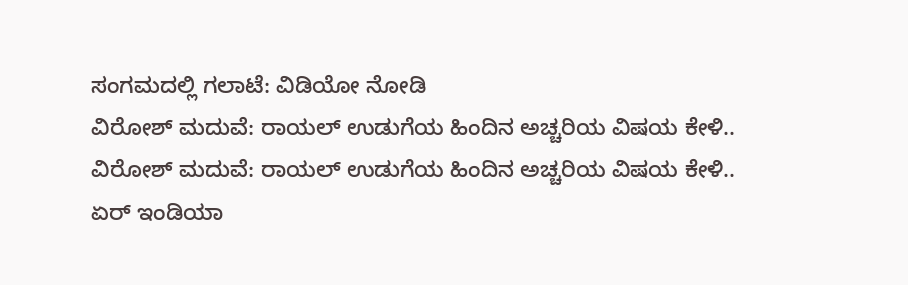ಸಂಗಮದಲ್ಲಿ ಗಲಾಟೆ: ವಿಡಿಯೋ ನೋಡಿ
ವಿರೋಶ್ ಮದುವೆ: ರಾಯಲ್ ಉಡುಗೆಯ ಹಿಂದಿನ ಅಚ್ಚರಿಯ ವಿಷಯ ಕೇಳಿ..
ವಿರೋಶ್ ಮದುವೆ: ರಾಯಲ್ ಉಡುಗೆಯ ಹಿಂದಿನ ಅಚ್ಚರಿಯ ವಿಷಯ ಕೇಳಿ..
ಏರ್ ಇಂಡಿಯಾ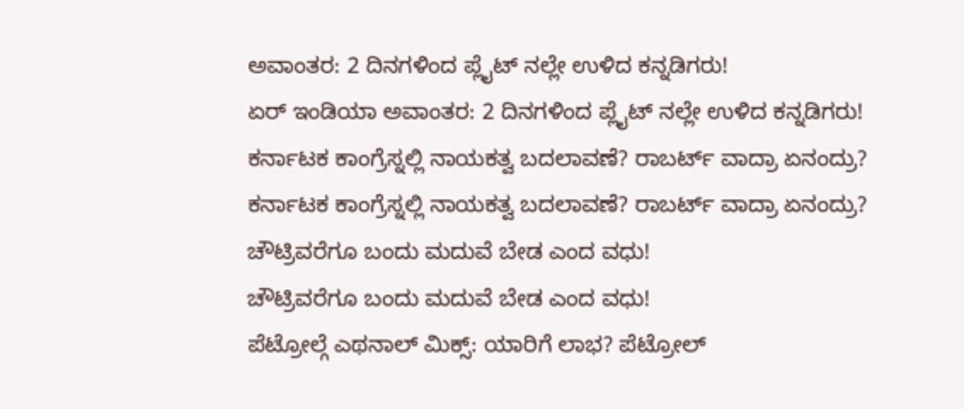ಅವಾಂತರ: 2 ದಿನಗಳಿಂದ ಪ್ಲೈಟ್ ನಲ್ಲೇ ಉಳಿದ ಕನ್ನಡಿಗರು!
ಏರ್ ಇಂಡಿಯಾ ಅವಾಂತರ: 2 ದಿನಗಳಿಂದ ಪ್ಲೈಟ್ ನಲ್ಲೇ ಉಳಿದ ಕನ್ನಡಿಗರು!
ಕರ್ನಾಟಕ ಕಾಂಗ್ರೆಸ್ನಲ್ಲಿ ನಾಯಕತ್ವ ಬದಲಾವಣೆ? ರಾಬರ್ಟ್ ವಾದ್ರಾ ಏನಂದ್ರು?
ಕರ್ನಾಟಕ ಕಾಂಗ್ರೆಸ್ನಲ್ಲಿ ನಾಯಕತ್ವ ಬದಲಾವಣೆ? ರಾಬರ್ಟ್ ವಾದ್ರಾ ಏನಂದ್ರು?
ಚೌಟ್ರಿವರೆಗೂ ಬಂದು ಮದುವೆ ಬೇಡ ಎಂದ ವಧು!
ಚೌಟ್ರಿವರೆಗೂ ಬಂದು ಮದುವೆ ಬೇಡ ಎಂದ ವಧು!
ಪೆಟ್ರೋಲ್ಗೆ ಎಥನಾಲ್ ಮಿಕ್ಸ್: ಯಾರಿಗೆ ಲಾಭ? ಪೆಟ್ರೋಲ್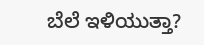ಬೆಲೆ ಇಳಿಯುತ್ತಾ?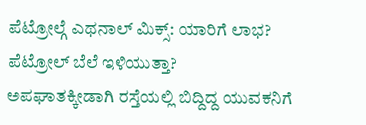ಪೆಟ್ರೋಲ್ಗೆ ಎಥನಾಲ್ ಮಿಕ್ಸ್: ಯಾರಿಗೆ ಲಾಭ? ಪೆಟ್ರೋಲ್ ಬೆಲೆ ಇಳಿಯುತ್ತಾ?
ಅಪಘಾತಕ್ಕೀಡಾಗಿ ರಸ್ತೆಯಲ್ಲಿ ಬಿದ್ದಿದ್ದ ಯುವಕನಿಗೆ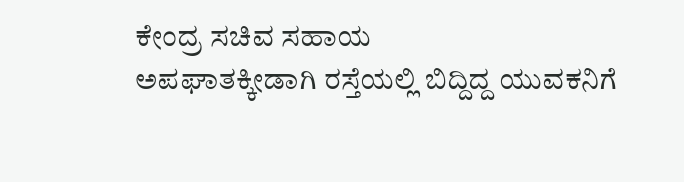ಕೇಂದ್ರ ಸಚಿವ ಸಹಾಯ
ಅಪಘಾತಕ್ಕೀಡಾಗಿ ರಸ್ತೆಯಲ್ಲಿ ಬಿದ್ದಿದ್ದ ಯುವಕನಿಗೆ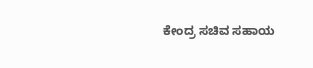ಕೇಂದ್ರ ಸಚಿವ ಸಹಾಯ